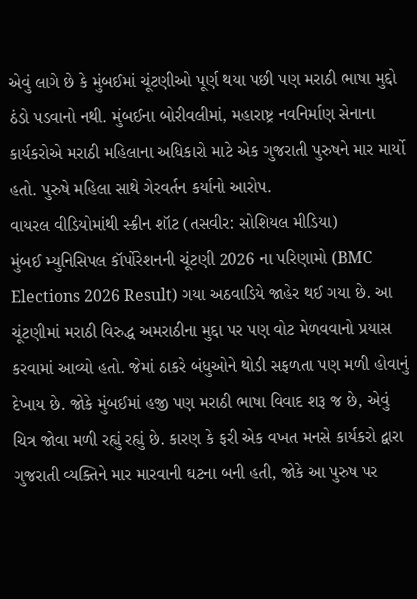એવું લાગે છે કે મુંબઈમાં ચૂંટણીઓ પૂર્ણ થયા પછી પણ મરાઠી ભાષા મુદ્દો ઠંડો પડવાનો નથી. મુંબઈના બોરીવલીમાં, મહારાષ્ટ્ર નવનિર્માણ સેનાના કાર્યકરોએ મરાઠી મહિલાના અધિકારો માટે એક ગુજરાતી પુરુષને માર માર્યો હતો. પુરુષે મહિલા સાથે ગેરવર્તન કર્યાનો આરોપ.
વાયરલ વીડિયોમાંથી સ્ક્રીન શૉટ (તસવીર: સોશિયલ મીડિયા)
મુંબઈ મ્યુનિસિપલ કૉર્પોરેશનની ચૂંટણી 2026 ના પરિણામો (BMC Elections 2026 Result) ગયા અઠવાડિયે જાહેર થઈ ગયા છે. આ ચૂંટણીમાં મરાઠી વિરુદ્ધ અમરાઠીના મુદ્દા પર પણ વોટ મેળવવાનો પ્રયાસ કરવામાં આવ્યો હતો. જેમાં ઠાકરે બંધુઓને થોડી સફળતા પણ મળી હોવાનું દેખાય છે. જોકે મુંબઈમાં હજી પણ મરાઠી ભાષા વિવાદ શરૂ જ છે, એવું ચિત્ર જોવા મળી રહ્યું રહ્યું છે. કારણ કે ફરી એક વખત મનસે કાર્યકરો દ્વારા ગુજરાતી વ્યક્તિને માર મારવાની ઘટના બની હતી, જોકે આ પુરુષ પર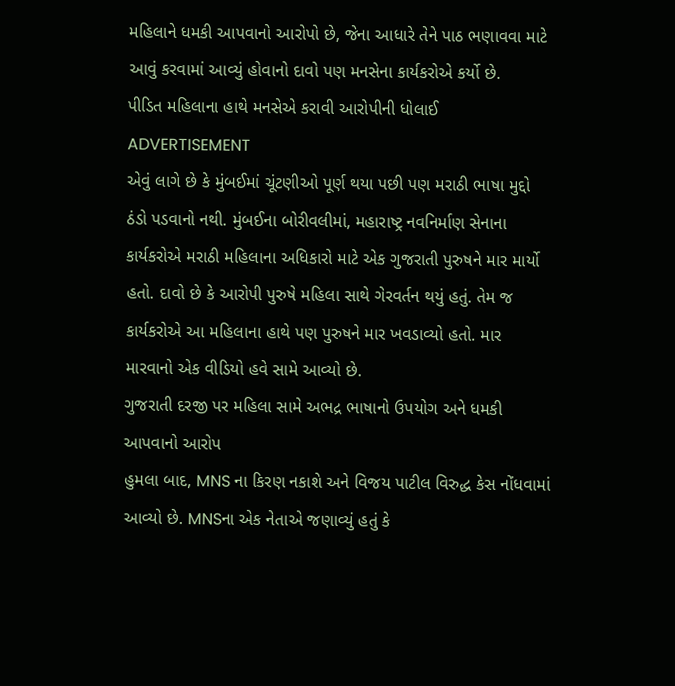મહિલાને ધમકી આપવાનો આરોપો છે, જેના આધારે તેને પાઠ ભણાવવા માટે આવું કરવામાં આવ્યું હોવાનો દાવો પણ મનસેના કાર્યકરોએ કર્યો છે.
પીડિત મહિલાના હાથે મનસેએ કરાવી આરોપીની ધોલાઈ
ADVERTISEMENT
એવું લાગે છે કે મુંબઈમાં ચૂંટણીઓ પૂર્ણ થયા પછી પણ મરાઠી ભાષા મુદ્દો ઠંડો પડવાનો નથી. મુંબઈના બોરીવલીમાં, મહારાષ્ટ્ર નવનિર્માણ સેનાના કાર્યકરોએ મરાઠી મહિલાના અધિકારો માટે એક ગુજરાતી પુરુષને માર માર્યો હતો. દાવો છે કે આરોપી પુરુષે મહિલા સાથે ગેરવર્તન થયું હતું. તેમ જ કાર્યકરોએ આ મહિલાના હાથે પણ પુરુષને માર ખવડાવ્યો હતો. માર મારવાનો એક વીડિયો હવે સામે આવ્યો છે.
ગુજરાતી દરજી પર મહિલા સામે અભદ્ર ભાષાનો ઉપયોગ અને ધમકી આપવાનો આરોપ
હુમલા બાદ, MNS ના કિરણ નકાશે અને વિજય પાટીલ વિરુદ્ધ કેસ નોંધવામાં આવ્યો છે. MNSના એક નેતાએ જણાવ્યું હતું કે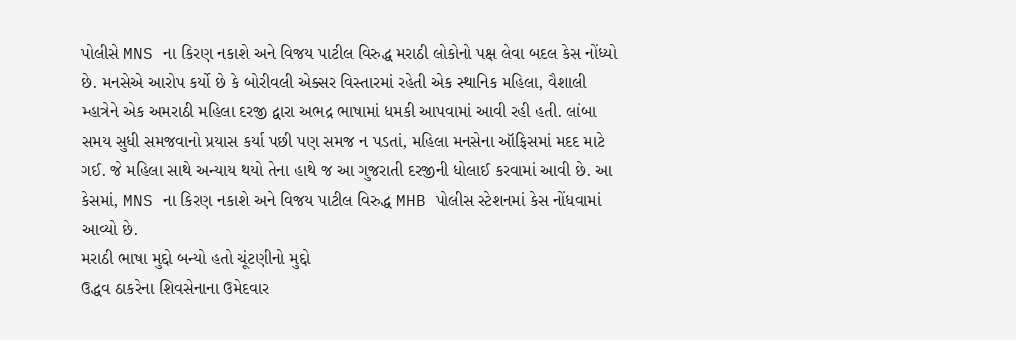પોલીસે MNS ના કિરણ નકાશે અને વિજય પાટીલ વિરુદ્ધ મરાઠી લોકોનો પક્ષ લેવા બદલ કેસ નોંધ્યો છે. મનસેએ આરોપ કર્યો છે કે બોરીવલી એક્સર વિસ્તારમાં રહેતી એક સ્થાનિક મહિલા, વૈશાલી મ્હાત્રેને એક અમરાઠી મહિલા દરજી દ્વારા અભદ્ર ભાષામાં ધમકી આપવામાં આવી રહી હતી. લાંબા સમય સુધી સમજવાનો પ્રયાસ કર્યા પછી પણ સમજ ન પડતાં, મહિલા મનસેના ઑફિસમાં મદદ માટે ગઈ. જે મહિલા સાથે અન્યાય થયો તેના હાથે જ આ ગુજરાતી દરજીની ધોલાઈ કરવામાં આવી છે. આ કેસમાં, MNS ના કિરણ નકાશે અને વિજય પાટીલ વિરુદ્ધ MHB પોલીસ સ્ટેશનમાં કેસ નોંધવામાં આવ્યો છે.
મરાઠી ભાષા મુદ્દો બન્યો હતો ચૂંટણીનો મુદ્દો
ઉદ્ધવ ઠાકરેના શિવસેનાના ઉમેદવાર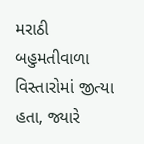મરાઠી બહુમતીવાળા વિસ્તારોમાં જીત્યા હતા, જ્યારે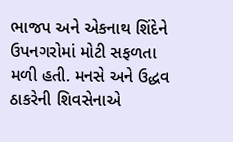ભાજપ અને એકનાથ શિંદેને ઉપનગરોમાં મોટી સફળતા મળી હતી. મનસે અને ઉદ્ધવ ઠાકરેની શિવસેનાએ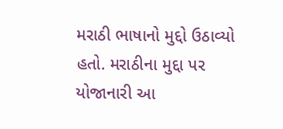મરાઠી ભાષાનો મુદ્દો ઉઠાવ્યો હતો. મરાઠીના મુદ્દા પર યોજાનારી આ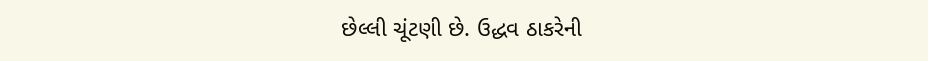છેલ્લી ચૂંટણી છે. ઉદ્ધવ ઠાકરેની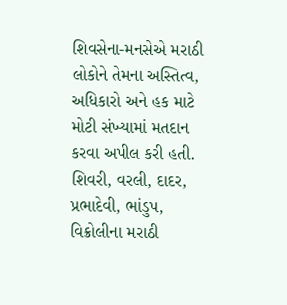શિવસેના-મનસેએ મરાઠી લોકોને તેમના અસ્તિત્વ, અધિકારો અને હક માટે મોટી સંખ્યામાં મતદાન કરવા અપીલ કરી હતી. શિવરી, વરલી, દાદર, પ્રભાદેવી, ભાંડુપ, વિક્રોલીના મરાઠી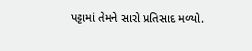પટ્ટામાં તેમને સારો પ્રતિસાદ મળ્યો.